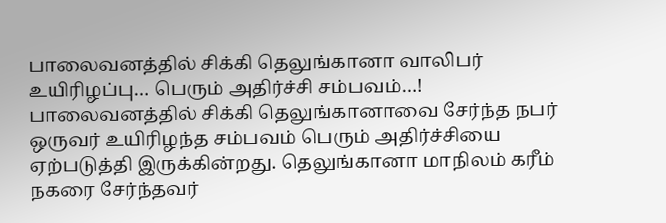பாலைவனத்தில் சிக்கி தெலுங்கானா வாலிபர் உயிரிழப்பு… பெரும் அதிர்ச்சி சம்பவம்…!
பாலைவனத்தில் சிக்கி தெலுங்கானாவை சேர்ந்த நபர் ஒருவர் உயிரிழந்த சம்பவம் பெரும் அதிர்ச்சியை ஏற்படுத்தி இருக்கின்றது. தெலுங்கானா மாநிலம் கரீம் நகரை சேர்ந்தவர்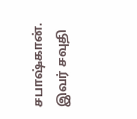சபாஷ்கான். இவர் சவுதி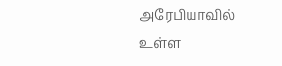அரேபியாவில் உள்ள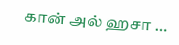கான் அல் ஹசா …